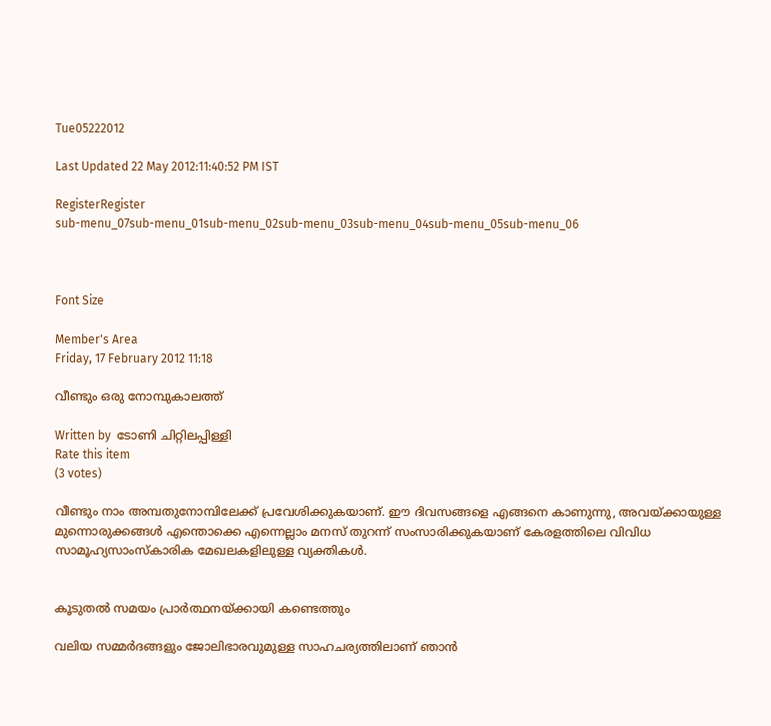Tue05222012

Last Updated 22 May 2012:11:40:52 PM IST

RegisterRegister
sub-menu_07sub-menu_01sub-menu_02sub-menu_03sub-menu_04sub-menu_05sub-menu_06



Font Size

Member's Area
Friday, 17 February 2012 11:18

വീണ്ടും ഒരു നോമ്പുകാലത്ത്

Written by  ടോണി ചിറ്റിലപ്പിള്ളി
Rate this item
(3 votes)

വീണ്ടും നാം അമ്പതുനോമ്പിലേക്ക് പ്രവേശിക്കുകയാണ്. ഈ ദിവസങ്ങളെ എങ്ങനെ കാണുന്നു, അവയ്ക്കായുള്ള മുന്നൊരുക്കങ്ങള്‍ എന്തൊക്കെ എന്നെല്ലാം മനസ് തുറന്ന് സംസാരിക്കുകയാണ് കേരളത്തിലെ വിവിധ സാമൂഹ്യസാംസ്‌കാരിക മേഖലകളിലുള്ള വ്യക്തികള്‍.


കൂടുതല്‍ സമയം പ്രാര്‍ത്ഥനയ്ക്കായി കണ്ടെത്തും

വലിയ സമ്മര്‍ദങ്ങളും ജോലിഭാരവുമുള്ള സാഹചര്യത്തിലാണ് ഞാന്‍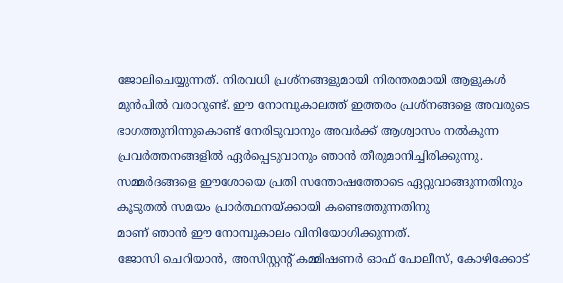ജോലിചെയ്യുന്നത്. നിരവധി പ്രശ്‌നങ്ങളുമായി നിരന്തരമായി ആളുകള്‍ മുന്‍പില്‍ വരാറുണ്ട്. ഈ നോമ്പുകാലത്ത് ഇത്തരം പ്രശ്‌നങ്ങളെ അവരുടെ ഭാഗത്തുനിന്നുകൊണ്ട് നേരിടുവാനും അവര്‍ക്ക് ആശ്വാസം നല്‍കുന്ന പ്രവര്‍ത്തനങ്ങളില്‍ ഏര്‍പ്പെടുവാനും ഞാന്‍ തീരുമാനിച്ചിരിക്കുന്നു. സമ്മര്‍ദങ്ങളെ ഈശോയെ പ്രതി സന്തോഷത്തോടെ ഏറ്റുവാങ്ങുന്നതിനും കൂടുതല്‍ സമയം പ്രാര്‍ത്ഥനയ്ക്കായി കണ്ടെത്തുന്നതിനു
മാണ് ഞാന്‍ ഈ നോമ്പുകാലം വിനിയോഗിക്കുന്നത്.
ജോസി ചെറിയാന്‍, അസിസ്റ്റന്റ് കമ്മിഷണര്‍ ഓഫ് പോലീസ്, കോഴിക്കോട്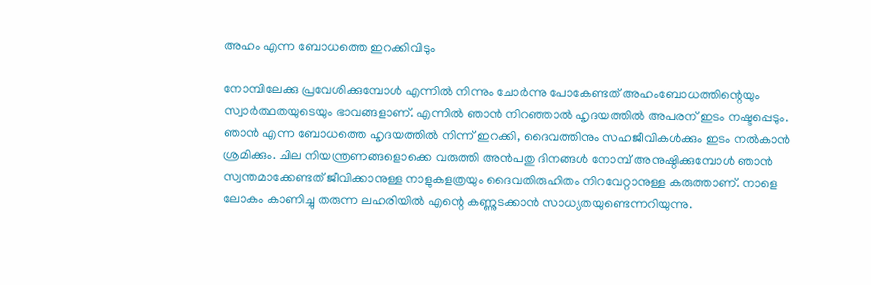അഹം എന്ന ബോധത്തെ ഇറക്കിവിടും

നോമ്പിലേക്കു പ്രവേശിക്കുമ്പോള്‍ എന്നില്‍ നിന്നും ചോര്‍ന്നു പോകേണ്ടത് അഹംബോധത്തിന്റെയും സ്വാര്‍ത്ഥതയുടെയും ഭാവങ്ങളാണ്. എന്നില്‍ ഞാന്‍ നിറഞ്ഞാല്‍ ഹൃദയത്തില്‍ അപരന് ഇടം നഷ്ടപ്പെടും. ഞാന്‍ എന്ന ബോധത്തെ ഹൃദയത്തില്‍ നിന്ന് ഇറക്കി, ദൈവത്തിനും സഹജീവികള്‍ക്കും ഇടം നല്‍കാന്‍ ശ്രമിക്കും. ചില നിയന്ത്രണങ്ങളൊക്കെ വരുത്തി അന്‍പതു ദിനങ്ങള്‍ നോമ്പ് അനുഷ്ഠിക്കുമ്പോള്‍ ഞാന്‍ സ്വന്തമാക്കേണ്ടത് ജീവിക്കാനുള്ള നാളുകളത്രയും ദൈവതിരുഹിതം നിറവേറ്റാനുള്ള കരുത്താണ്. നാളെ ലോകം കാണിച്ചു തരുന്ന ലഹരിയില്‍ എന്റെ കണ്ണുടക്കാന്‍ സാധ്യതയുണ്ടെന്നറിയുന്നു.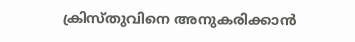ക്രിസ്തുവിനെ അനുകരിക്കാന്‍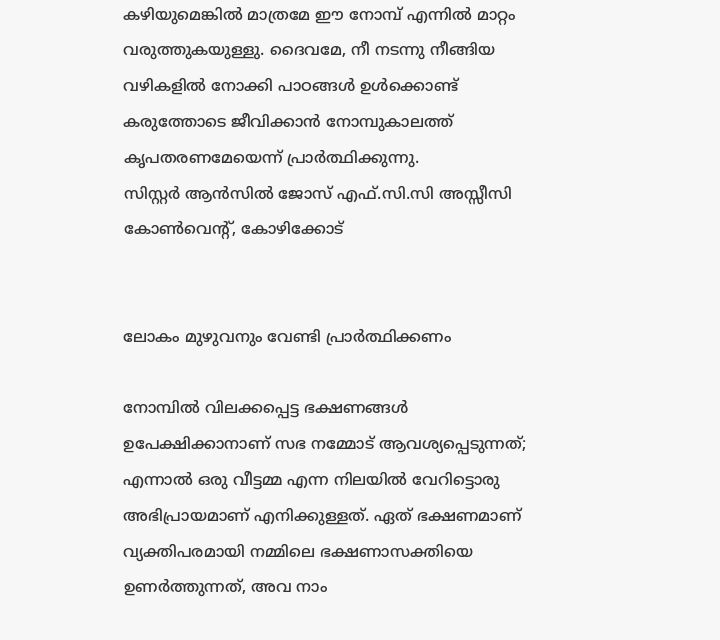കഴിയുമെങ്കില്‍ മാത്രമേ ഈ നോമ്പ് എന്നില്‍ മാറ്റം വരുത്തുകയുള്ളു. ദൈവമേ, നീ നടന്നു നീങ്ങിയ വഴികളില്‍ നോക്കി പാഠങ്ങള്‍ ഉള്‍ക്കൊണ്ട് കരുത്തോടെ ജീവിക്കാന്‍ നോമ്പുകാലത്ത് കൃപതരണമേയെന്ന് പ്രാര്‍ത്ഥിക്കുന്നു.
സിസ്റ്റര്‍ ആന്‍സില്‍ ജോസ് എഫ്.സി.സി അസ്സീസി കോണ്‍വെന്റ്, കോഴിക്കോട്


ലോകം മുഴുവനും വേണ്ടി പ്രാര്‍ത്ഥിക്കണം

നോമ്പില്‍ വിലക്കപ്പെട്ട ഭക്ഷണങ്ങള്‍ ഉപേക്ഷിക്കാനാണ് സഭ നമ്മോട് ആവശ്യപ്പെടുന്നത്; എന്നാല്‍ ഒരു വീട്ടമ്മ എന്ന നിലയില്‍ വേറിട്ടൊരു അഭിപ്രായമാണ് എനിക്കുള്ളത്. ഏത് ഭക്ഷണമാണ് വ്യക്തിപരമായി നമ്മിലെ ഭക്ഷണാസക്തിയെ ഉണര്‍ത്തുന്നത്, അവ നാം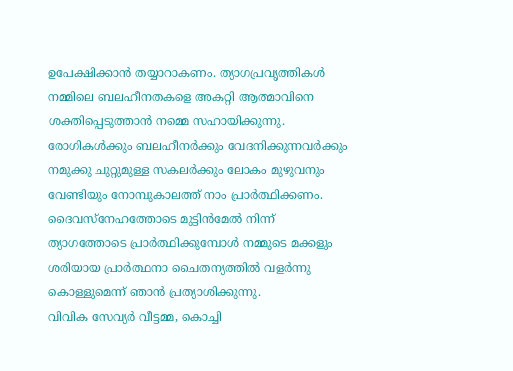ഉപേക്ഷിക്കാന്‍ തയ്യാറാകണം. ത്യാഗപ്രവൃത്തികള്‍ നമ്മിലെ ബലഹീനതകളെ അകറ്റി ആത്മാവിനെ ശക്തിപ്പെടുത്താന്‍ നമ്മെ സഹായിക്കുന്നു. രോഗികള്‍ക്കും ബലഹീനര്‍ക്കും വേദനിക്കുന്നവര്‍ക്കും നമുക്കു ചുറ്റുമുള്ള സകലര്‍ക്കും ലോകം മുഴുവനും വേണ്ടിയും നോമ്പുകാലത്ത് നാം പ്രാര്‍ത്ഥിക്കണം. ദൈവസ്‌നേഹത്തോടെ മുട്ടിന്‍മേല്‍ നിന്ന് ത്യാഗത്തോടെ പ്രാര്‍ത്ഥിക്കുമ്പോള്‍ നമ്മുടെ മക്കളും ശരിയായ പ്രാര്‍ത്ഥനാ ചൈതന്യത്തില്‍ വളര്‍ന്നു കൊള്ളുമെന്ന് ഞാന്‍ പ്രത്യാശിക്കുന്നു.
വിവിക സേവ്യര്‍ വീട്ടമ്മ, കൊച്ചി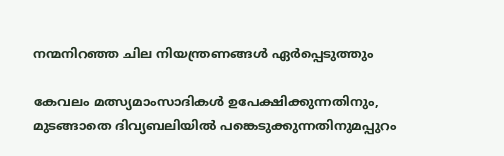നന്മനിറഞ്ഞ ചില നിയന്ത്രണങ്ങള്‍ ഏര്‍പ്പെടുത്തും

കേവലം മത്സ്യമാംസാദികള്‍ ഉപേക്ഷിക്കുന്നതിനും, മുടങ്ങാതെ ദിവ്യബലിയില്‍ പങ്കെടുക്കുന്നതിനുമപ്പുറം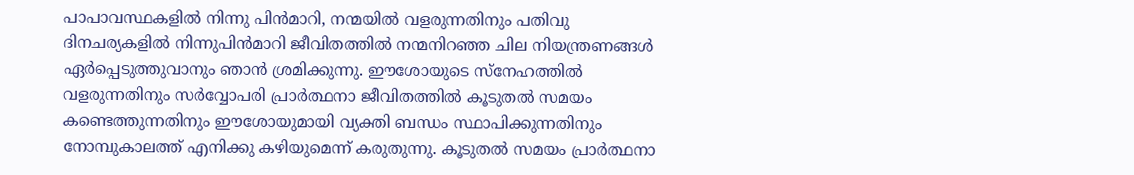പാപാവസ്ഥകളില്‍ നിന്നു പിന്‍മാറി, നന്മയില്‍ വളരുന്നതിനും പതിവു ദിനചര്യകളില്‍ നിന്നുപിന്‍മാറി ജീവിതത്തില്‍ നന്മനിറഞ്ഞ ചില നിയന്ത്രണങ്ങള്‍ ഏര്‍പ്പെടുത്തുവാനും ഞാന്‍ ശ്രമിക്കുന്നു. ഈശോയുടെ സ്‌നേഹത്തില്‍ വളരുന്നതിനും സര്‍വ്വോപരി പ്രാര്‍ത്ഥനാ ജീവിതത്തില്‍ കൂടുതല്‍ സമയം കണ്ടെത്തുന്നതിനും ഈശോയുമായി വ്യക്തി ബന്ധം സ്ഥാപിക്കുന്നതിനും നോമ്പുകാലത്ത് എനിക്കു കഴിയുമെന്ന് കരുതുന്നു. കൂടുതല്‍ സമയം പ്രാര്‍ത്ഥനാ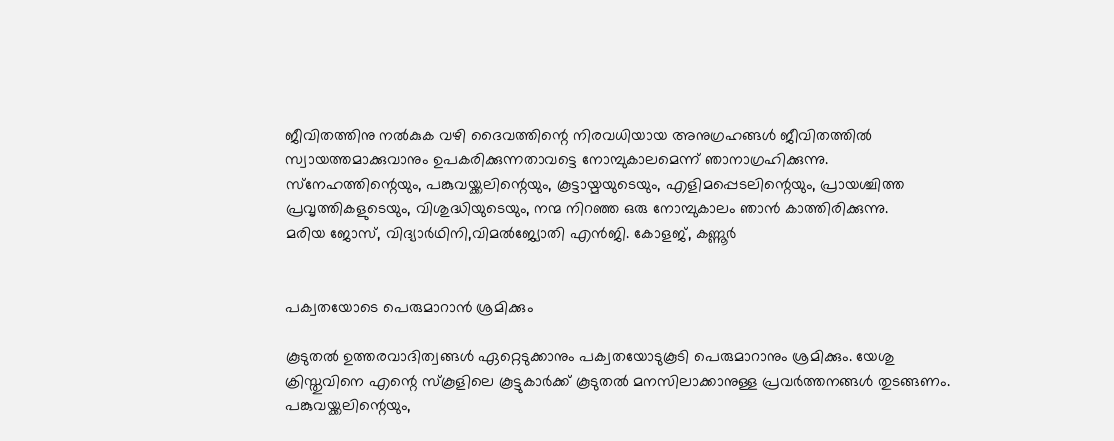ജീവിതത്തിനു നല്‍കുക വഴി ദൈവത്തിന്റെ നിരവധിയായ അനുഗ്രഹങ്ങള്‍ ജീവിതത്തില്‍ സ്വായത്തമാക്കുവാനും ഉപകരിക്കുന്നതാവട്ടെ നോമ്പുകാലമെന്ന് ഞാനാഗ്രഹിക്കുന്നു. സ്‌നേഹത്തിന്റെയും, പങ്കുവയ്ക്കലിന്റെയും, കൂട്ടായ്മയുടെയും, എളിമപ്പെടലിന്റെയും, പ്രായശ്ചിത്ത പ്രവൃത്തികളുടെയും, വിശുദ്ധിയുടെയും, നന്മ നിറഞ്ഞ ഒരു നോമ്പുകാലം ഞാന്‍ കാത്തിരിക്കുന്നു.
മരിയ ജോസ്, വിദ്യാര്‍ഥിനി,വിമല്‍ജ്യോതി എന്‍ജി. കോളജ്, കണ്ണൂര്‍


പക്വതയോടെ പെരുമാറാന്‍ ശ്രമിക്കും

കൂടുതല്‍ ഉത്തരവാദിത്വങ്ങള്‍ ഏറ്റെടുക്കാനും പക്വതയോടുകൂടി പെരുമാറാനും ശ്രമിക്കും. യേശു ക്രിസ്തുവിനെ എന്റെ സ്‌കൂളിലെ കൂട്ടുകാര്‍ക്ക് കൂടുതല്‍ മനസിലാക്കാനുള്ള പ്രവര്‍ത്തനങ്ങള്‍ തുടങ്ങണം. പങ്കുവയ്ക്കലിന്റെയും,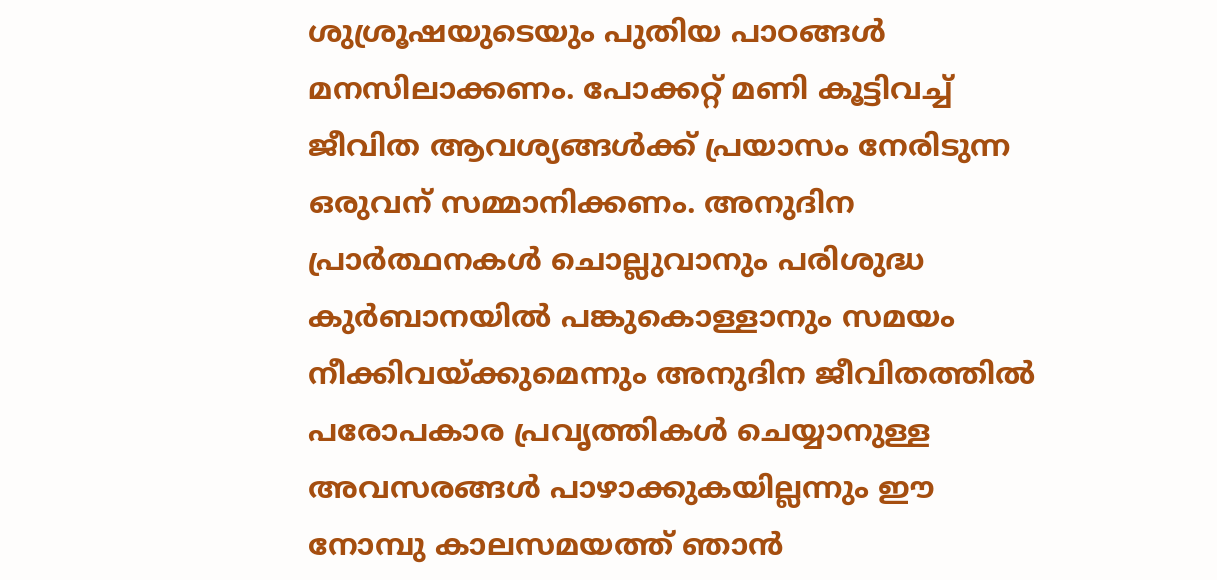ശുശ്രൂഷയുടെയും പുതിയ പാഠങ്ങള്‍ മനസിലാക്കണം. പോക്കറ്റ് മണി കൂട്ടിവച്ച് ജീവിത ആവശ്യങ്ങള്‍ക്ക് പ്രയാസം നേരിടുന്ന ഒരുവന് സമ്മാനിക്കണം. അനുദിന പ്രാര്‍ത്ഥനകള്‍ ചൊല്ലുവാനും പരിശുദ്ധ കുര്‍ബാനയില്‍ പങ്കുകൊള്ളാനും സമയം നീക്കിവയ്ക്കുമെന്നും അനുദിന ജീവിതത്തില്‍ പരോപകാര പ്രവൃത്തികള്‍ ചെയ്യാനുള്ള അവസരങ്ങള്‍ പാഴാക്കുകയില്ലന്നും ഈ നോമ്പു കാലസമയത്ത് ഞാന്‍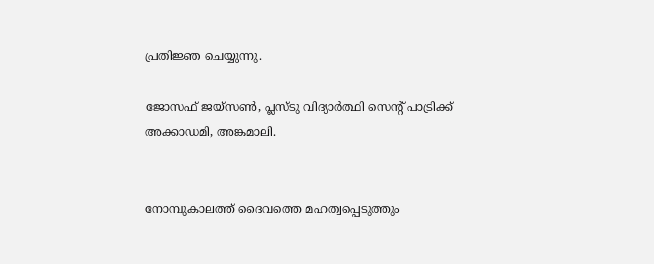പ്രതിജ്ഞ ചെയ്യുന്നു.

ജോസഫ് ജയ്‌സണ്‍, പ്ലസ്ടു വിദ്യാര്‍ത്ഥി സെന്റ് പാട്രിക്ക് അക്കാഡമി, അങ്കമാലി.


നോമ്പുകാലത്ത് ദൈവത്തെ മഹത്വപ്പെടുത്തും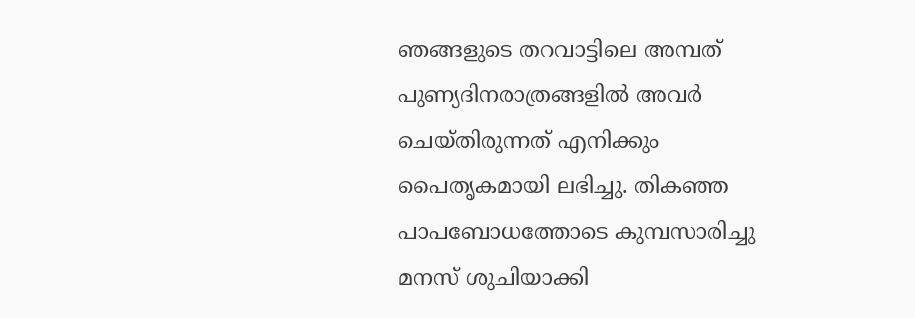ഞങ്ങളുടെ തറവാട്ടിലെ അമ്പത് പുണ്യദിനരാത്രങ്ങളില്‍ അവര്‍ ചെയ്തിരുന്നത് എനിക്കും പൈതൃകമായി ലഭിച്ചു. തികഞ്ഞ പാപബോധത്തോടെ കുമ്പസാരിച്ചു മനസ് ശുചിയാക്കി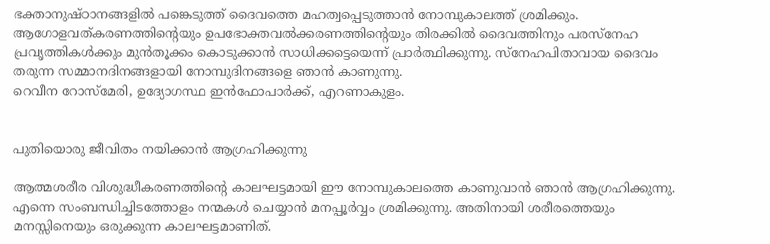ഭക്താനുഷ്ഠാനങ്ങളില്‍ പങ്കെടുത്ത് ദൈവത്തെ മഹത്വപ്പെടുത്താന്‍ നോമ്പുകാലത്ത് ശ്രമിക്കും. ആഗോളവത്കരണത്തിന്റെയും ഉപഭോക്തവല്‍ക്കരണത്തിന്റെയും തിരക്കില്‍ ദൈവത്തിനും പരസ്‌നേഹ പ്രവൃത്തികള്‍ക്കും മുന്‍തൂക്കം കൊടുക്കാന്‍ സാധിക്കട്ടെയെന്ന് പ്രാര്‍ത്ഥിക്കുന്നു. സ്‌നേഹപിതാവായ ദൈവം തരുന്ന സമ്മാനദിനങ്ങളായി നോമ്പുദിനങ്ങളെ ഞാന്‍ കാണുന്നു.
റെവീന റോസ്‌മേരി, ഉദ്യോഗസ്ഥ ഇന്‍ഫോപാര്‍ക്ക്, എറണാകുളം.


പുതിയൊരു ജീവിതം നയിക്കാന്‍ ആഗ്രഹിക്കുന്നു

ആത്മശരീര വിശുദ്ധീകരണത്തിന്റെ കാലഘട്ടമായി ഈ നോമ്പുകാലത്തെ കാണുവാന്‍ ഞാന്‍ ആഗ്രഹിക്കുന്നു. എന്നെ സംബന്ധിച്ചിടത്തോളം നന്മകള്‍ ചെയ്യാന്‍ മനപ്പൂര്‍വ്വം ശ്രമിക്കുന്നു. അതിനായി ശരീരത്തെയും മനസ്സിനെയും ഒരുക്കുന്ന കാലഘട്ടമാണിത്.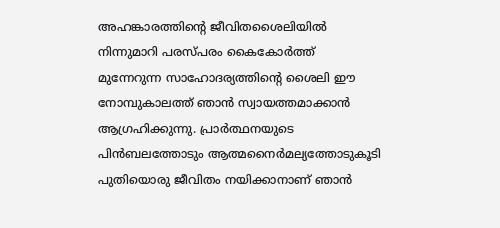അഹങ്കാരത്തിന്റെ ജീവിതശൈലിയില്‍ നിന്നുമാറി പരസ്പരം കൈകോര്‍ത്ത് മുന്നേറുന്ന സാഹോദര്യത്തിന്റെ ശൈലി ഈ നോമ്പുകാലത്ത് ഞാന്‍ സ്വായത്തമാക്കാന്‍ ആഗ്രഹിക്കുന്നു. പ്രാര്‍ത്ഥനയുടെ പിന്‍ബലത്തോടും ആത്മനൈര്‍മല്യത്തോടുകൂടി പുതിയൊരു ജീവിതം നയിക്കാനാണ് ഞാന്‍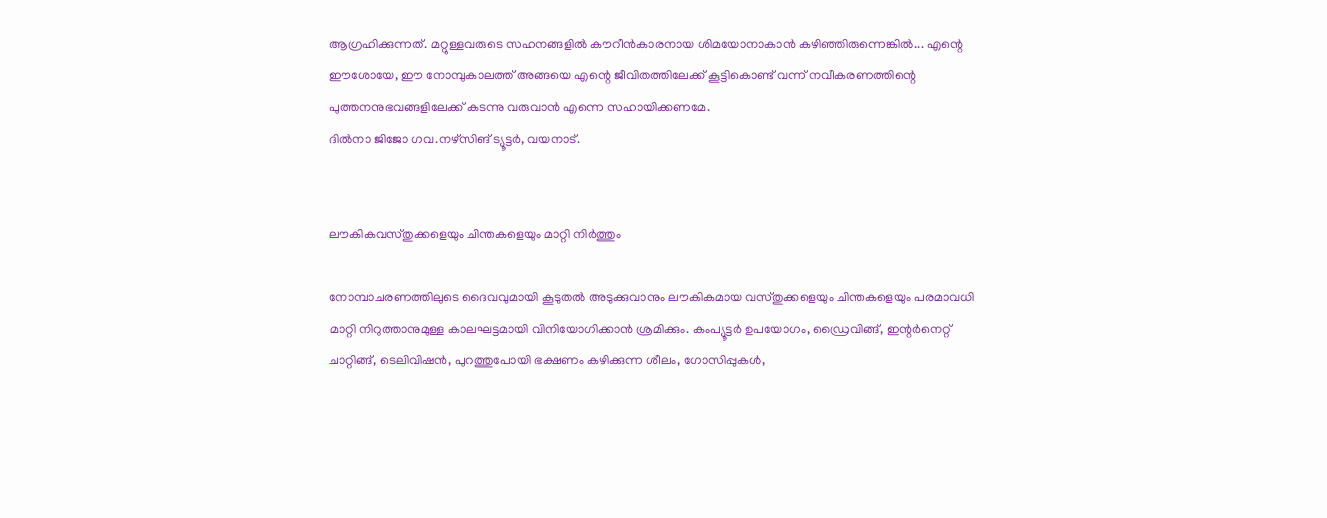ആഗ്രഹിക്കുന്നത്. മറ്റുള്ളവരുടെ സഹനങ്ങളില്‍ കൗറീന്‍കാരനായ ശിമയോനാകാന്‍ കഴിഞ്ഞിരുന്നെങ്കില്‍... എന്റെ ഈശോയേ, ഈ നോമ്പുകാലത്ത് അങ്ങയെ എന്റെ ജീവിതത്തിലേക്ക് കൂട്ടികൊണ്ട് വന്ന് നവീകരണത്തിന്റെ പുത്തനനുഭവങ്ങളിലേക്ക് കടന്നു വരുവാന്‍ എന്നെ സഹായിക്കണമേ.
ദില്‍നാ ജിജോ ഗവ.നഴ്‌സിങ് ട്യൂട്ടര്‍, വയനാട്.


ലൗകികവസ്തുക്കളെയും ചിന്തകളെയും മാറ്റി നിര്‍ത്തും

നോമ്പാചരണത്തിലുടെ ദൈവവുമായി കൂടുതല്‍ അടുക്കുവാനും ലൗകികമായ വസ്തുക്കളെയും ചിന്തകളെയും പരമാവധി മാറ്റി നിറുത്താനുമുള്ള കാലഘട്ടമായി വിനിയോഗിക്കാന്‍ ശ്രമിക്കും. കംപ്യൂട്ടര്‍ ഉപയോഗം, ഡ്രൈവിങ്ങ്, ഇന്റര്‍നെറ്റ് ചാറ്റിങ്ങ്, ടെലിവിഷന്‍, പുറത്തുപോയി ഭക്ഷണം കഴിക്കുന്ന ശീലം, ഗോസിപ്പുകള്‍,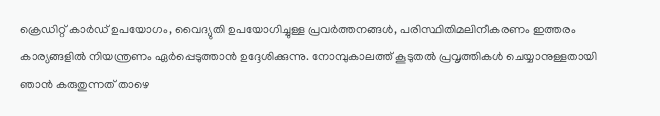ക്രെഡിറ്റ് കാര്‍ഡ് ഉപയോഗം, വൈദ്യുതി ഉപയോഗിച്ചുള്ള പ്രവര്‍ത്തനങ്ങള്‍, പരിസ്ഥിതിമലിനീകരണം ഇത്തരം കാര്യങ്ങളില്‍ നിയന്ത്രണം ഏര്‍പ്പെടുത്താന്‍ ഉദ്ദേശിക്കുന്നു. നോമ്പുകാലത്ത് കൂടുതല്‍ പ്രവൃത്തികള്‍ ചെയ്യാനുള്ളതായി ഞാന്‍ കരുതുന്നത് താഴെ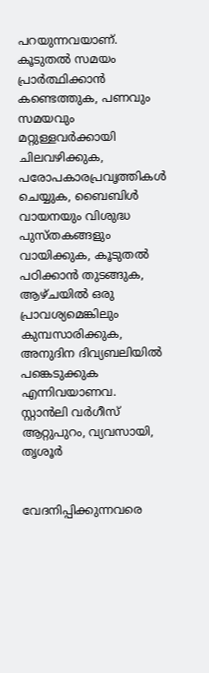പറയുന്നവയാണ്. കൂടുതല്‍ സമയം പ്രാര്‍ത്ഥിക്കാന്‍ കണ്ടെത്തുക, പണവും സമയവും മറ്റുള്ളവര്‍ക്കായി ചിലവഴിക്കുക, പരോപകാരപ്രവൃത്തികള്‍ ചെയ്യുക, ബൈബിള്‍ വായനയും വിശുദ്ധ പുസ്തകങ്ങളും വായിക്കുക, കൂടുതല്‍ പഠിക്കാന്‍ തുടങ്ങുക, ആഴ്ചയില്‍ ഒരു പ്രാവശ്യമെങ്കിലും കുമ്പസാരിക്കുക, അനുദിന ദിവ്യബലിയില്‍ പങ്കെടുക്കുക എന്നിവയാണവ.
സ്റ്റാന്‍ലി വര്‍ഗീസ് ആറ്റുപുറം, വ്യവസായി, തൃശൂര്‍


വേദനിപ്പിക്കുന്നവരെ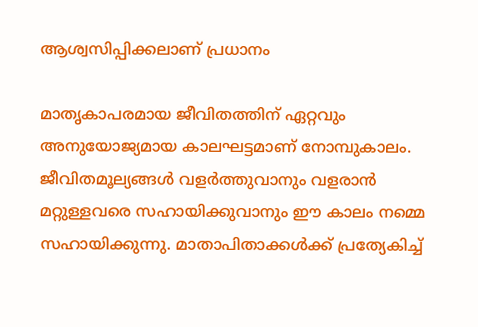ആശ്വസിപ്പിക്കലാണ് പ്രധാനം

മാതൃകാപരമായ ജീവിതത്തിന് ഏറ്റവും അനുയോജ്യമായ കാലഘട്ടമാണ് നോമ്പുകാലം. ജീവിതമൂല്യങ്ങള്‍ വളര്‍ത്തുവാനും വളരാന്‍ മറ്റുള്ളവരെ സഹായിക്കുവാനും ഈ കാലം നമ്മെ സഹായിക്കുന്നു. മാതാപിതാക്കള്‍ക്ക് പ്രത്യേകിച്ച്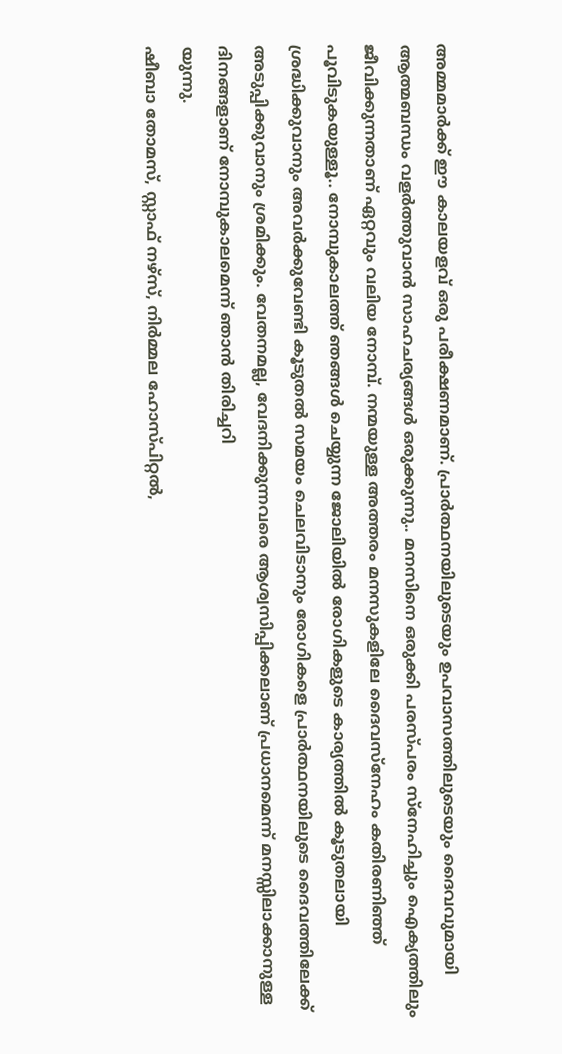അമ്മമാര്‍ക്ക് ഈ കാലയളവ് ഒരു പരീക്ഷണമാണ്. പ്രാര്‍ത്ഥനയിലുടെയും ഉപവാസത്തിലുടെയും ദൈവവുമായി ആത്മബന്ധം വളര്‍ത്തുവാന്‍ സാഹചര്യങ്ങള്‍ ഒരുക്കുന്നു.. മനസിനെ ഒരുക്കി പരസ്പരം സ്‌നേഹിച്ചും ഐക്യത്തിലും ജീവിക്കുന്നതാണ് ഏറ്റവും വലിയ നോമ്പ്. നന്മയുള്ള അത്തരം മനസുകളിലേ ദൈവസ്‌നേഹം കതിരണിഞ്ഞ് പൂവിടുകയുള്ളൂ.. നോമ്പുകാലത്ത് ഞങ്ങള്‍ ചെയ്യുന്ന ജോലിയില്‍ രോഗികളുടെ കാര്യത്തില്‍ കൂടുതലായി ശ്രദ്ധിക്കുവാനും അവര്‍ക്കുവേണ്ടി കൂടുതല്‍ സമയം ചെലവിടാനും രോഗികളെ പ്രാര്‍ത്ഥനയിലുടെ ദൈവത്തിലേക്ക് അടുപ്പിക്കുവാനും ശ്രമിക്കും. വേതനമല്ല, വേദനിക്കുന്നവരെ ആശ്വസിപ്പിക്കലാണ് പ്രധാനമെന്ന് മനസ്സിലാക്കാനുള്ള ദിനങ്ങളാണ് നോമ്പുകാലമെന്ന് ഞാന്‍ തിരിച്ചറി
യുന്നു.
ഷീബാ തോമസ്, സ്റ്റാഫ് നഴ്‌സ്, നിര്‍മ്മല ഹോസ്പിറ്റല്‍,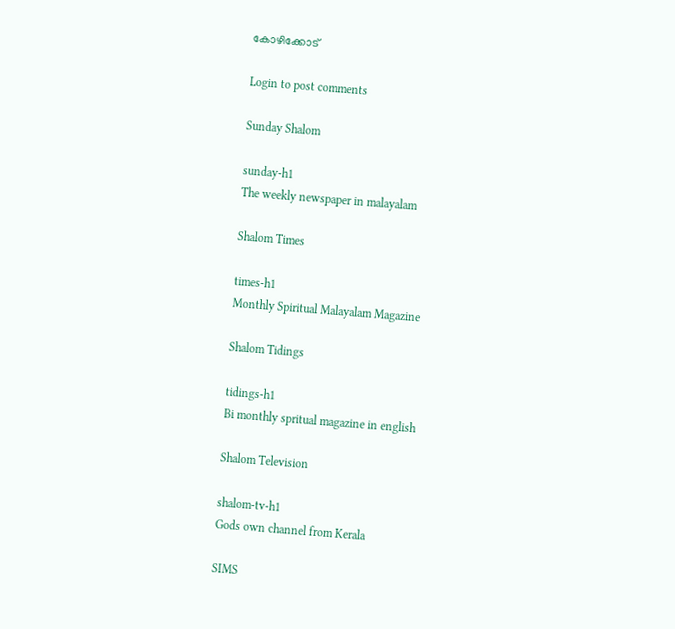കോഴിക്കോട്

Login to post comments

Sunday Shalom

sunday-h1
The weekly newspaper in malayalam

Shalom Times

times-h1
Monthly Spiritual Malayalam Magazine

Shalom Tidings

tidings-h1
Bi monthly spritual magazine in english

Shalom Television

shalom-tv-h1
Gods own channel from Kerala

SIMS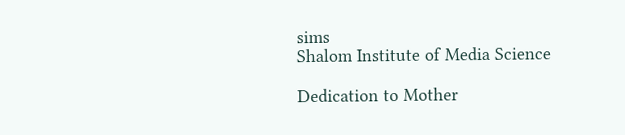sims
Shalom Institute of Media Science

Dedication to Mother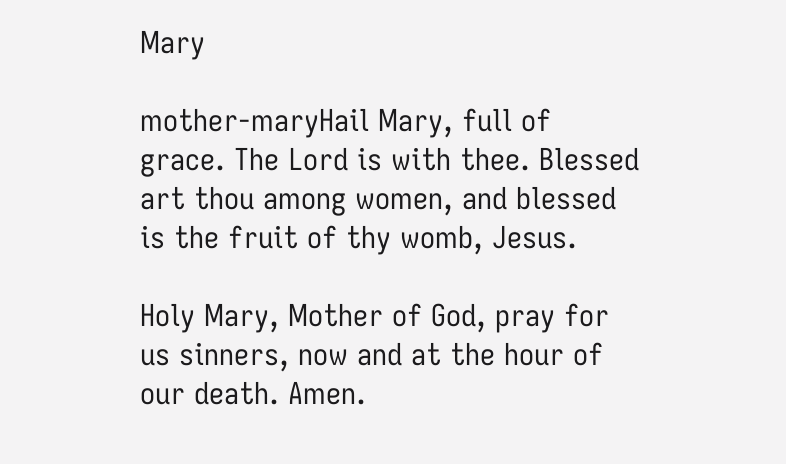Mary

mother-maryHail Mary, full of grace. The Lord is with thee. Blessed art thou among women, and blessed is the fruit of thy womb, Jesus.

Holy Mary, Mother of God, pray for us sinners, now and at the hour of our death. Amen.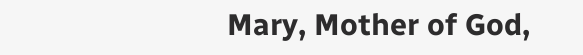Mary, Mother of God,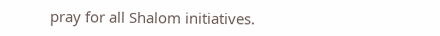pray for all Shalom initiatives.